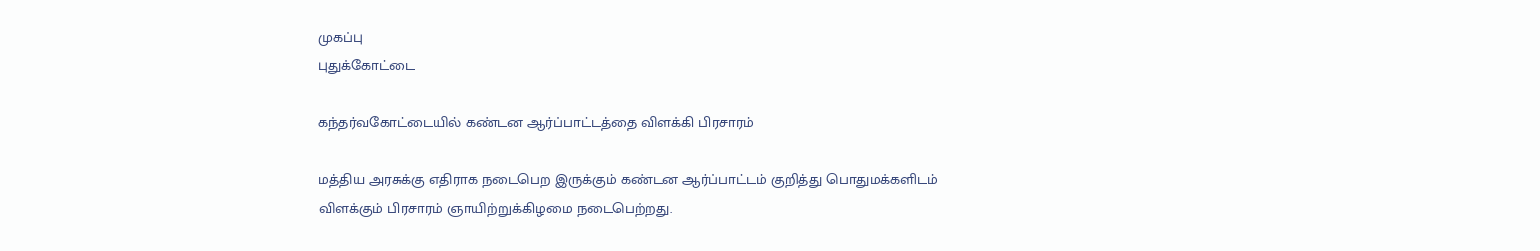முகப்பு
புதுக்கோட்டை

கந்தர்வகோட்டையில் கண்டன ஆர்ப்பாட்டத்தை விளக்கி பிரசாரம்

மத்திய அரசுக்கு எதிராக நடைபெற இருக்கும் கண்டன ஆர்ப்பாட்டம் குறித்து பொதுமக்களிடம் விளக்கும் பிரசாரம் ஞாயிற்றுக்கிழமை நடைபெற்றது.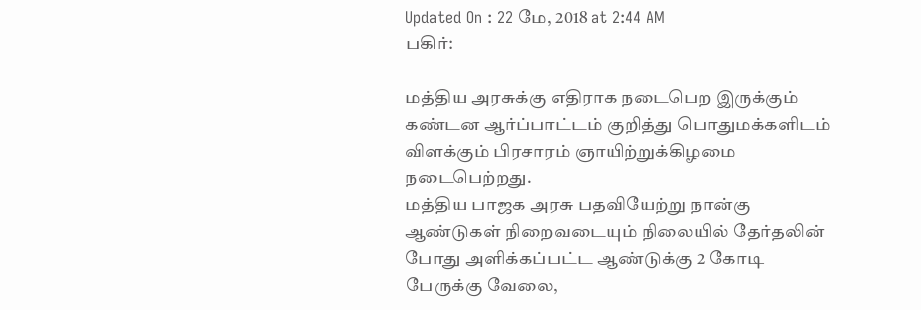Updated On : 22 மே, 2018 at 2:44 AM
பகிர்:

மத்திய அரசுக்கு எதிராக நடைபெற இருக்கும் கண்டன ஆர்ப்பாட்டம் குறித்து பொதுமக்களிடம் விளக்கும் பிரசாரம் ஞாயிற்றுக்கிழமை நடைபெற்றது.
மத்திய பாஜக அரசு பதவியேற்று நான்கு ஆண்டுகள் நிறைவடையும் நிலையில் தேர்தலின் போது அளிக்கப்பட்ட ஆண்டுக்கு 2 கோடி பேருக்கு வேலை,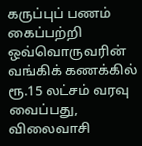கருப்புப் பணம் கைப்பற்றி ஒவ்வொருவரின் வங்கிக் கணக்கில் ரூ.15 லட்சம் வரவு வைப்பது, விலைவாசி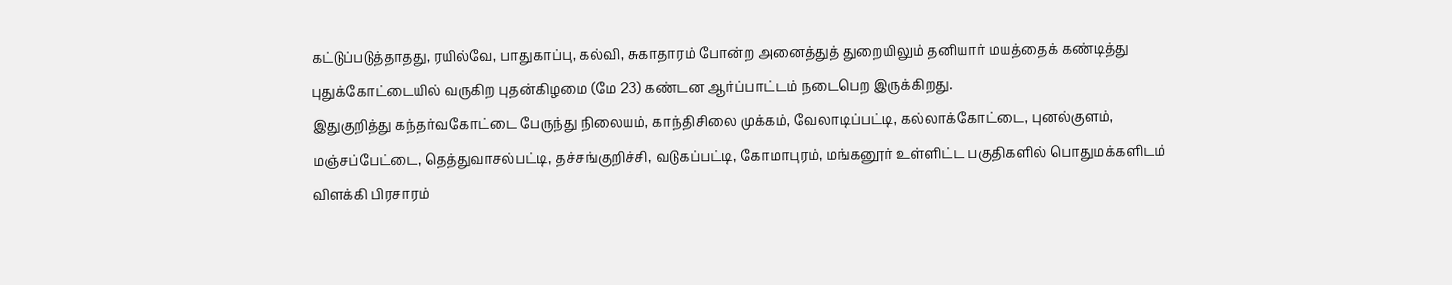கட்டுப்படுத்தாதது, ரயில்வே, பாதுகாப்பு, கல்வி, சுகாதாரம் போன்ற அனைத்துத் துறையிலும் தனியார் மயத்தைக் கண்டித்து புதுக்கோட்டையில் வருகிற புதன்கிழமை (மே 23) கண்டன ஆர்ப்பாட்டம் நடைபெற இருக்கிறது.
இதுகுறித்து கந்தர்வகோட்டை பேருந்து நிலையம், காந்திசிலை முக்கம், வேலாடிப்பட்டி, கல்லாக்கோட்டை, புனல்குளம், மஞ்சப்பேட்டை, தெத்துவாசல்பட்டி, தச்சங்குறிச்சி, வடுகப்பட்டி, கோமாபுரம், மங்கனூர் உள்ளிட்ட பகுதிகளில் பொதுமக்களிடம் விளக்கி பிரசாரம்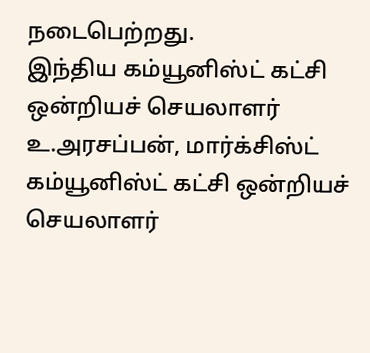நடைபெற்றது.
இந்திய கம்யூனிஸ்ட் கட்சி ஒன்றியச் செயலாளர் உ.அரசப்பன், மார்க்சிஸ்ட் கம்யூனிஸ்ட் கட்சி ஒன்றியச் செயலாளர்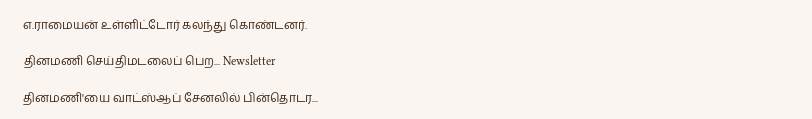எ.ராமையன் உள்ளிட்டோர் கலந்து கொண்டனர்.

தினமணி செய்திமடலைப் பெற... Newsletter

தினமணி'யை வாட்ஸ்ஆப் சேனலில் பின்தொடர...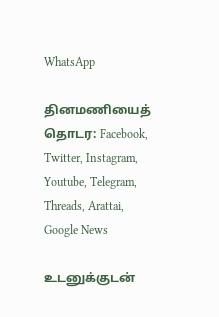WhatsApp

தினமணியைத் தொடர: Facebook, Twitter, Instagram, Youtube, Telegram, Threads, Arattai, Google News

உடனுக்குடன்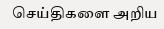செய்திகளை அறிய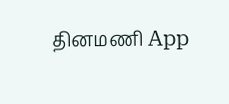தினமணி App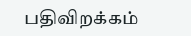பதிவிறக்கம்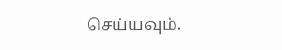செய்யவும்.